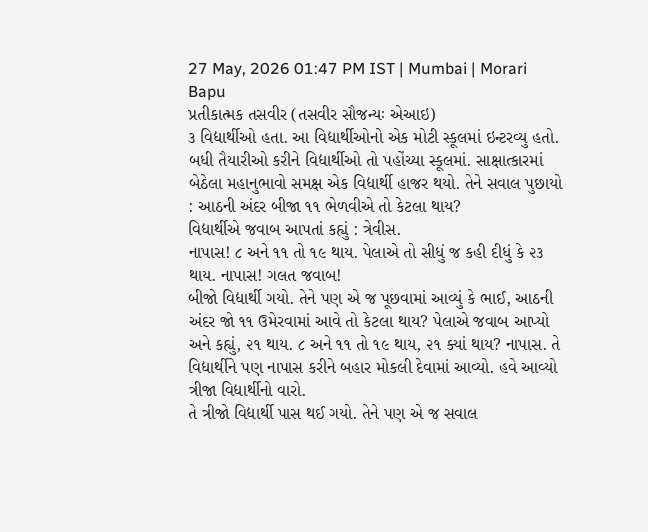27 May, 2026 01:47 PM IST | Mumbai | Morari Bapu
પ્રતીકાત્મક તસવીર (તસવીર સૌજન્યઃ એઆઇ)
૩ વિદ્યાર્થીઓ હતા. આ વિદ્યાર્થીઓનો એક મોટી સ્કૂલમાં ઇન્ટરવ્યુ હતો. બધી તૈયારીઓ કરીને વિદ્યાર્થીઓ તો પહોંચ્યા સ્કૂલમાં. સાક્ષાત્કારમાં બેઠેલા મહાનુભાવો સમક્ષ એક વિદ્યાર્થી હાજર થયો. તેને સવાલ પુછાયો : આઠની અંદર બીજા ૧૧ ભેળવીએ તો કેટલા થાય?
વિદ્યાર્થીએ જવાબ આપતાં કહ્યું : ત્રેવીસ.
નાપાસ! ૮ અને ૧૧ તો ૧૯ થાય. પેલાએ તો સીધું જ કહી દીધું કે ૨૩ થાય. નાપાસ! ગલત જવાબ!
બીજો વિદ્યાર્થી ગયો. તેને પણ એ જ પૂછવામાં આવ્યું કે ભાઈ, આઠની અંદર જો ૧૧ ઉમેરવામાં આવે તો કેટલા થાય? પેલાએ જવાબ આપ્યો અને કહ્યું, ૨૧ થાય. ૮ અને ૧૧ તો ૧૯ થાય, ૨૧ ક્યાં થાય? નાપાસ. તે વિદ્યાર્થીને પણ નાપાસ કરીને બહાર મોકલી દેવામાં આવ્યો. હવે આવ્યો ત્રીજા વિદ્યાર્થીનો વારો.
તે ત્રીજો વિદ્યાર્થી પાસ થઈ ગયો. તેને પણ એ જ સવાલ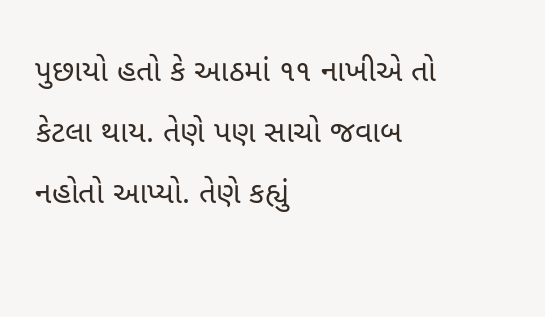પુછાયો હતો કે આઠમાં ૧૧ નાખીએ તો કેટલા થાય. તેણે પણ સાચો જવાબ નહોતો આપ્યો. તેણે કહ્યું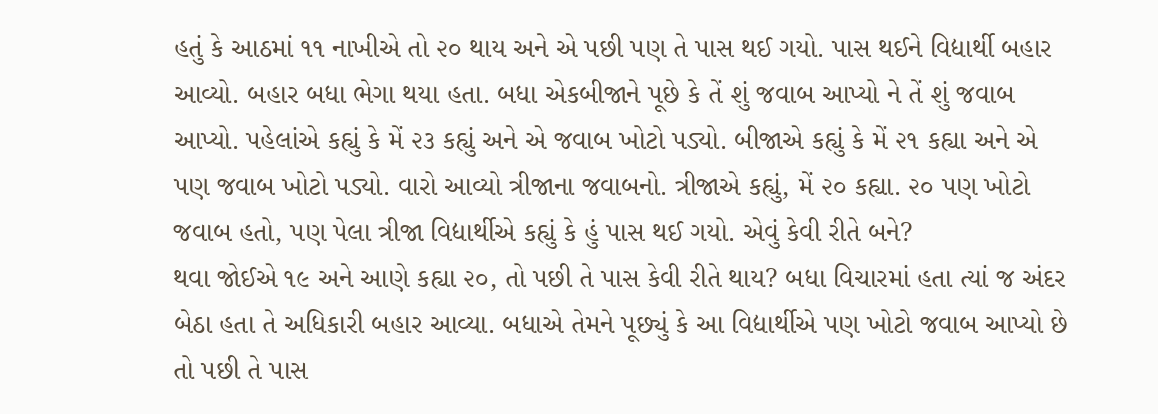હતું કે આઠમાં ૧૧ નાખીએ તો ૨૦ થાય અને એ પછી પણ તે પાસ થઈ ગયો. પાસ થઈને વિદ્યાર્થી બહાર આવ્યો. બહાર બધા ભેગા થયા હતા. બધા એકબીજાને પૂછે કે તેં શું જવાબ આપ્યો ને તેં શું જવાબ આપ્યો. પહેલાંએ કહ્યું કે મેં ૨૩ કહ્યું અને એ જવાબ ખોટો પડ્યો. બીજાએ કહ્યું કે મેં ૨૧ કહ્યા અને એ પણ જવાબ ખોટો પડ્યો. વારો આવ્યો ત્રીજાના જવાબનો. ત્રીજાએ કહ્યું, મેં ૨૦ કહ્યા. ૨૦ પણ ખોટો જવાબ હતો, પણ પેલા ત્રીજા વિદ્યાર્થીએ કહ્યું કે હું પાસ થઈ ગયો. એવું કેવી રીતે બને?
થવા જોઈએ ૧૯ અને આણે કહ્યા ૨૦, તો પછી તે પાસ કેવી રીતે થાય? બધા વિચારમાં હતા ત્યાં જ અંદર બેઠા હતા તે અધિકારી બહાર આવ્યા. બધાએ તેમને પૂછ્યું કે આ વિદ્યાર્થીએ પણ ખોટો જવાબ આપ્યો છે તો પછી તે પાસ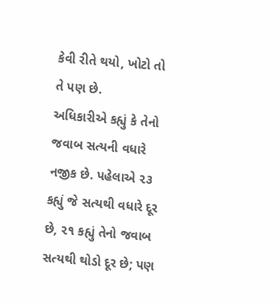કેવી રીતે થયો, ખોટો તો તે પણ છે.
અધિકારીએ કહ્યું કે તેનો જવાબ સત્યની વધારે નજીક છે. પહેલાએ ૨૩ કહ્યું જે સત્યથી વધારે દૂર છે, ૨૧ કહ્યું તેનો જવાબ સત્યથી થોડો દૂર છે; પણ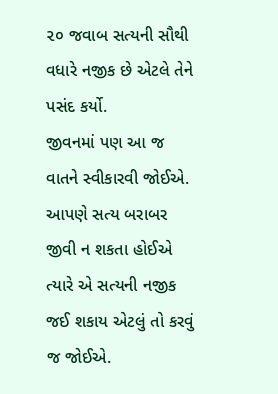૨૦ જવાબ સત્યની સૌથી વધારે નજીક છે એટલે તેને પસંદ કર્યો.
જીવનમાં પણ આ જ વાતને સ્વીકારવી જોઈએ. આપણે સત્ય બરાબર જીવી ન શકતા હોઈએ ત્યારે એ સત્યની નજીક જઈ શકાય એટલું તો કરવું જ જોઈએ.